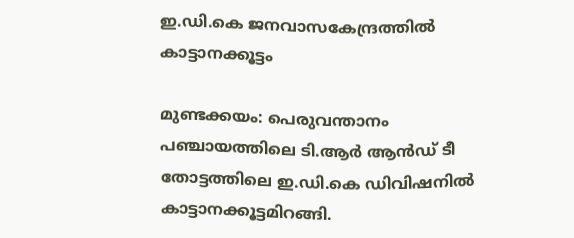ഇ.ഡി.കെ ജനവാസകേന്ദ്രത്തില്‍ കാട്ടാനക്കൂട്ടം

മുണ്ടക്കയം: പെരുവന്താനം പഞ്ചായത്തിലെ ടി.ആര്‍ ആന്‍ഡ് ടീ തോട്ടത്തിലെ ഇ.ഡി.കെ ഡിവിഷനിൽ കാട്ടാനക്കൂട്ടമിറങ്ങി.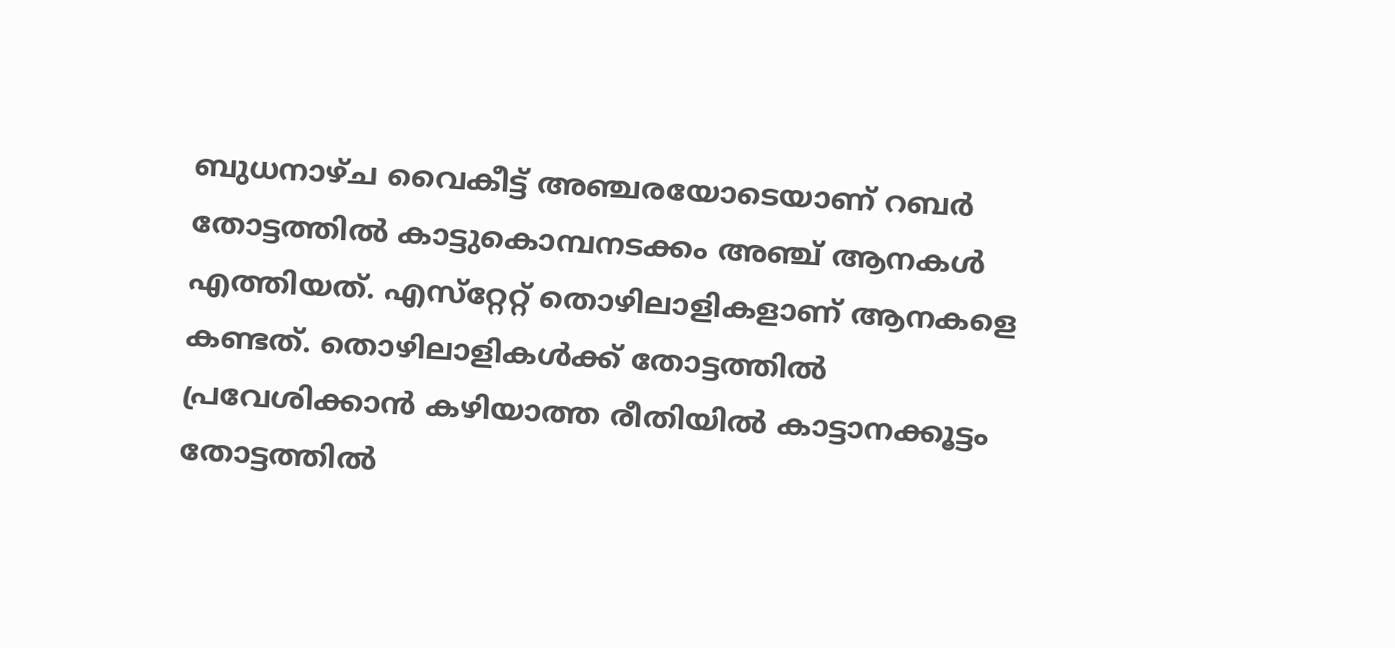ബുധനാഴ്ച വൈകീട്ട് അഞ്ചരയോടെയാണ് റബര്‍ തോട്ടത്തില്‍ കാട്ടുകൊമ്പനടക്കം അഞ്ച് ആനകള്‍ എത്തിയത്. എസ്‌റ്റേറ്റ് തൊഴിലാളികളാണ് ആനകളെ കണ്ടത്. തൊഴിലാളികൾക്ക് തോട്ടത്തില്‍ പ്രവേശിക്കാന്‍ കഴിയാത്ത രീതിയിൽ കാട്ടാനക്കൂട്ടം തോട്ടത്തിൽ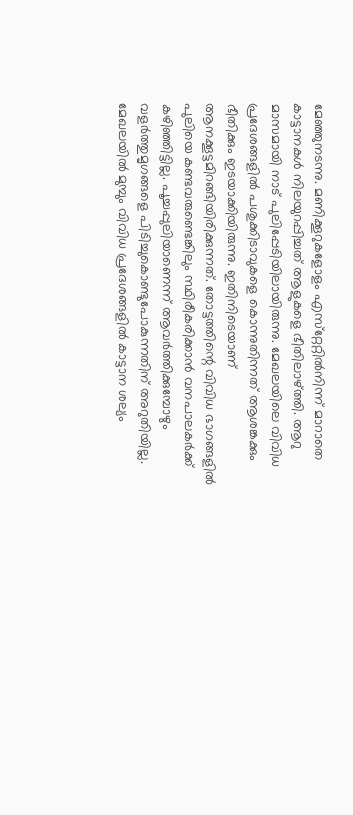മേഞ്ഞുനടന്നു. മണിക്കൂറുകളോളം എസ്‌റ്റേറ്റില്‍നിന്ന് മാറാതെ കാട്ടാനകള്‍ നിലയുറപ്പിച്ചത് ആളുകളെ ഭീതിലാഴ്ത്തി. ആറു മാസമായി നാട് പുലിപ്പേടിയിലായിരുന്നു. മേഖലയിലെ വിവിധ പ്രദേശങ്ങളില്‍ പശുക്കിടാവുകളെ കൊന്നുതിന്നത് ആശങ്കക്കും ഭീതിക്കും ഇടയാക്കിയിരുന്നു. ഇതിനിടെയാണ് ആനക്കൂട്ടമിറങ്ങിയിരിക്കുന്നത്. തോട്ടത്തിന്റെ വിവിധ ഭാഗങ്ങളില്‍ പുലിയെ കണ്ടവരുണ്ടെങ്കിലും സ്ഥിരീകരിക്കാന്‍ വനപാലകര്‍ക്ക് കഴിഞ്ഞിട്ടില്ല. പൂച്ചപ്പുലിയാണെന്ന് ആവര്‍ത്തിക്കുമ്പോഴും വളര്‍ത്തുമൃഗങ്ങളെ പിടിച്ചുകൊണ്ടുപോകുന്നതിന് അറുതിയില്ല. മേഖലയില്‍ മുമ്പും വിവിധ പ്രദേശങ്ങളില്‍ കാട്ടാന ശല്യം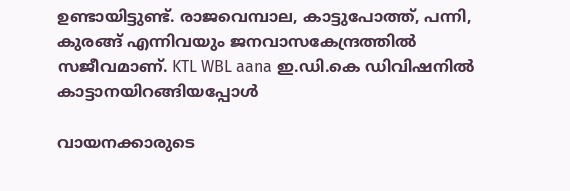ഉണ്ടായിട്ടുണ്ട്. രാജവെമ്പാല, കാട്ടുപോത്ത്, പന്നി, കുരങ്ങ് എന്നിവയും ജനവാസകേന്ദ്രത്തില്‍ സജീവമാണ്. KTL WBL aana ഇ.ഡി.കെ ഡിവിഷനിൽ കാട്ടാനയിറങ്ങിയപ്പോൾ

വായനക്കാരുടെ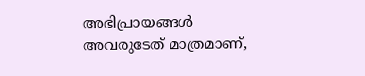അഭിപ്രായങ്ങള്‍ അവരുടേത് മാത്രമാണ്,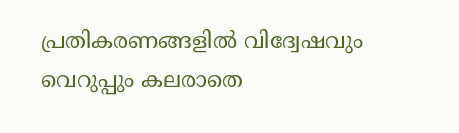പ്രതികരണങ്ങളിൽ വിദ്വേഷവും വെറുപ്പും കലരാതെ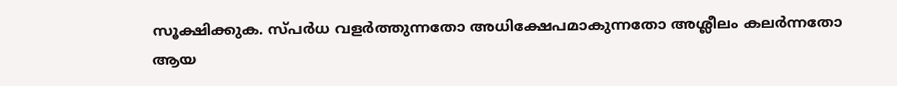സൂക്ഷിക്കുക. സ്പർധ വളർത്തുന്നതോ അധിക്ഷേപമാകുന്നതോ അശ്ലീലം കലർന്നതോ ആയ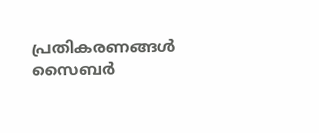പ്രതികരണങ്ങൾ സൈബർ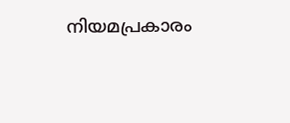നിയമപ്രകാരം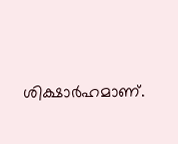ശിക്ഷാർഹമാണ്.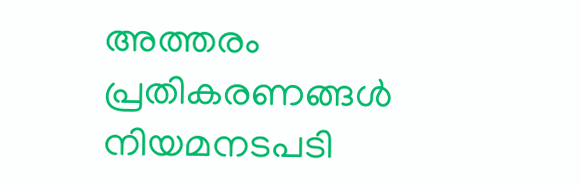അത്തരം പ്രതികരണങ്ങൾ നിയമനടപടി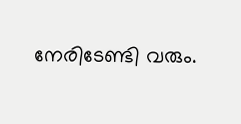നേരിടേണ്ടി വരും.